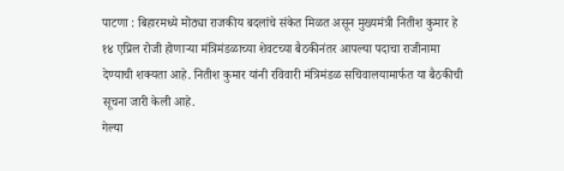पाटणा : बिहारमध्ये मोठ्या राजकीय बदलांचे संकेत मिळत असून मुख्यमंत्री नितीश कुमार हे १४ एप्रिल रोजी होणाऱ्या मंत्रिमंडळाच्या शेवटच्या बैठकीनंतर आपल्या पदाचा राजीनामा देण्याची शक्यता आहे. नितीश कुमार यांनी रविवारी मंत्रिमंडळ सचिवालयामार्फत या बैठकीची सूचना जारी केली आहे.
गेल्या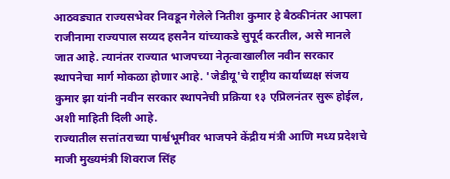आठवड्यात राज्यसभेवर निवडून गेलेले नितीश कुमार हे बैठकीनंतर आपला राजीनामा राज्यपाल सय्यद हसनैन यांच्याकडे सुपूर्द करतील, असे मानले जात आहे. त्यानंतर राज्यात भाजपच्या नेतृत्वाखालील नवीन सरकार स्थापनेचा मार्ग मोकळा होणार आहे. 'जेडीयू'चे राष्ट्रीय कार्याध्यक्ष संजय कुमार झा यांनी नवीन सरकार स्थापनेची प्रक्रिया १३ एप्रिलनंतर सुरू होईल, अशी माहिती दिली आहे.
राज्यातील सत्तांतराच्या पार्श्वभूमीवर भाजपने केंद्रीय मंत्री आणि मध्य प्रदेशचे माजी मुख्यमंत्री शिवराज सिंह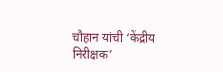चौहान यांची ‘केंद्रीय निरीक्षक’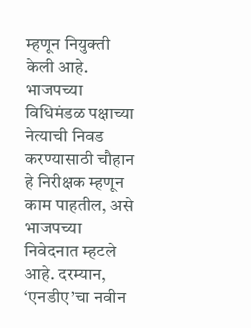म्हणून नियुक्ती केली आहे. भाजपच्या विधिमंडळ पक्षाच्या नेत्याची निवड करण्यासाठी चौहान हे निरीक्षक म्हणून काम पाहतील, असे भाजपच्या निवेदनात म्हटले आहे. दरम्यान, ‘एनडीए’चा नवीन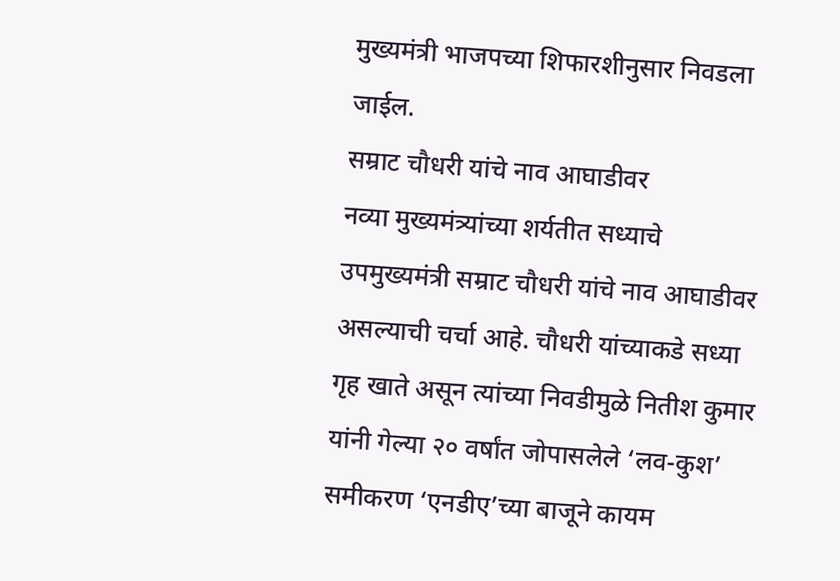मुख्यमंत्री भाजपच्या शिफारशीनुसार निवडला जाईल.
सम्राट चौधरी यांचे नाव आघाडीवर
नव्या मुख्यमंत्र्यांच्या शर्यतीत सध्याचे उपमुख्यमंत्री सम्राट चौधरी यांचे नाव आघाडीवर असल्याची चर्चा आहे. चौधरी यांच्याकडे सध्या गृह खाते असून त्यांच्या निवडीमुळे नितीश कुमार यांनी गेल्या २० वर्षांत जोपासलेले ‘लव-कुश’ समीकरण ‘एनडीए’च्या बाजूने कायम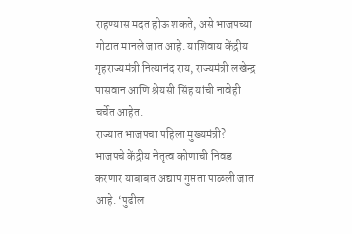राहण्यास मदत होऊ शकते, असे भाजपच्या गोटात मानले जात आहे. याशिवाय केंद्रीय गृहराज्यमंत्री नित्यानंद राय, राज्यमंत्री लखेन्द्र पासवान आणि श्रेयसी सिंह यांची नावेही चर्चेत आहेत.
राज्यात भाजपचा पहिला मुख्यमंत्री?
भाजपचे केंद्रीय नेतृत्व कोणाची निवड करणार याबाबत अद्याप गुप्तता पाळली जात आहे. ‘पुढील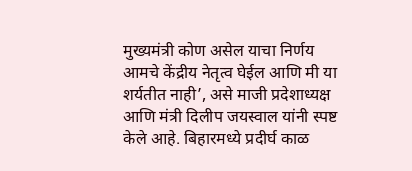मुख्यमंत्री कोण असेल याचा निर्णय आमचे केंद्रीय नेतृत्व घेईल आणि मी या शर्यतीत नाही’, असे माजी प्रदेशाध्यक्ष आणि मंत्री दिलीप जयस्वाल यांनी स्पष्ट केले आहे. बिहारमध्ये प्रदीर्घ काळ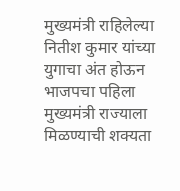मुख्यमंत्री राहिलेल्या नितीश कुमार यांच्या युगाचा अंत होऊन भाजपचा पहिला मुख्यमंत्री राज्याला मिळण्याची शक्यता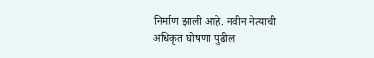निर्माण झाली आहे. नवीन नेत्याची अधिकृत घोषणा पुढील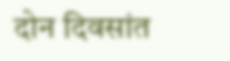दोन दिवसांत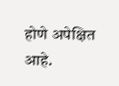होणे अपेक्षित आहे.